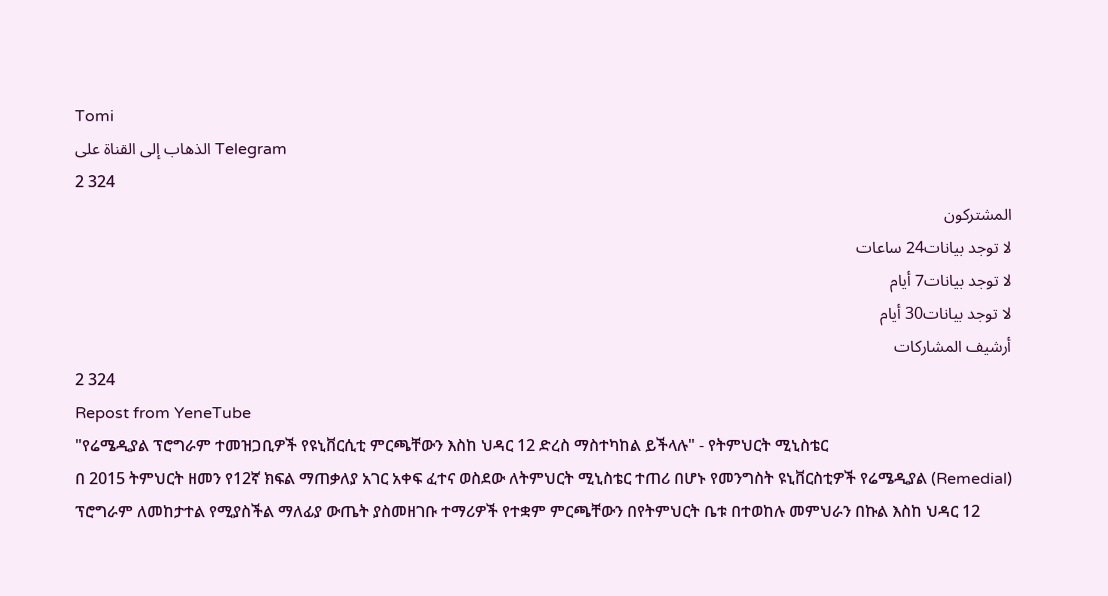Tomi
الذهاب إلى القناة على Telegram
2 324
المشتركون
لا توجد بيانات24 ساعات
لا توجد بيانات7 أيام
لا توجد بيانات30 أيام
أرشيف المشاركات
2 324
Repost from YeneTube
"የሬሜዲያል ፕሮግራም ተመዝጋቢዎች የዩኒቨርሲቲ ምርጫቸውን እስከ ህዳር 12 ድረስ ማስተካከል ይችላሉ" - የትምህርት ሚኒስቴር
በ 2015 ትምህርት ዘመን የ12ኛ ክፍል ማጠቃለያ አገር አቀፍ ፈተና ወስደው ለትምህርት ሚኒስቴር ተጠሪ በሆኑ የመንግስት ዩኒቨርስቲዎች የሬሜዲያል (Remedial) ፕሮግራም ለመከታተል የሚያስችል ማለፊያ ውጤት ያስመዘገቡ ተማሪዎች የተቋም ምርጫቸውን በየትምህርት ቤቱ በተወከሉ መምህራን በኩል እስከ ህዳር 12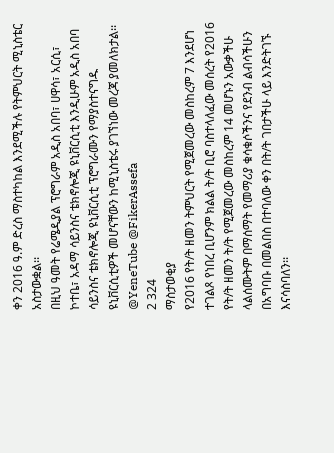ቀን 2016 ዓ.ም ድረስ ማስተካከል እንደሚችሉ የትምህርት ሚኒስቴር አስታውቋል፡፡
በዚህ ዓመት የሬሜዲያል ፕሮግራም አዲስ አበባ፣ ሀዋሳ፣ አርሲ፣ ኮተቤ፣ አዳማ ሳይንስና ቴክኖሎጂ ዩኒቨርሲቲ እንዲሁም አዲስ አበባ ሳይንስና ቴክኖሎጂ ዩኒቨርሲቲ ፕሮግራሙን የማያስተናግዱ ዩኒቨርሲቲዎች መሆናቸውን ከሚኒስቴሩ ያገኘነው መረጃ ያመለክታል፡፡
@YeneTube @FikerAssefa
2 324
ማስታወቂያ
የ2016 የት/ት ዘመን ትምህርት የሚጀመረው መስከረም 7 እንደሆነ ተገልጾ የነበረ ቢሆንም ክልል ት/ት ቢሮ ባስተላለፈው መሰረት የ2016 የት/ት ዘመን ት/ት የሚጀመረው መስከረም 14 መሆኑን አውቃችሁ ላልሰሙትም በማሰማት የመማሪያ ቁሳቁሶችንና የደንብ ልብሳችሁን በአግባቡ በመልበስ በተባለው ቀን በት/ት ገበታችሁ ላይ እንድትገኙ እናሳስባለን፡፡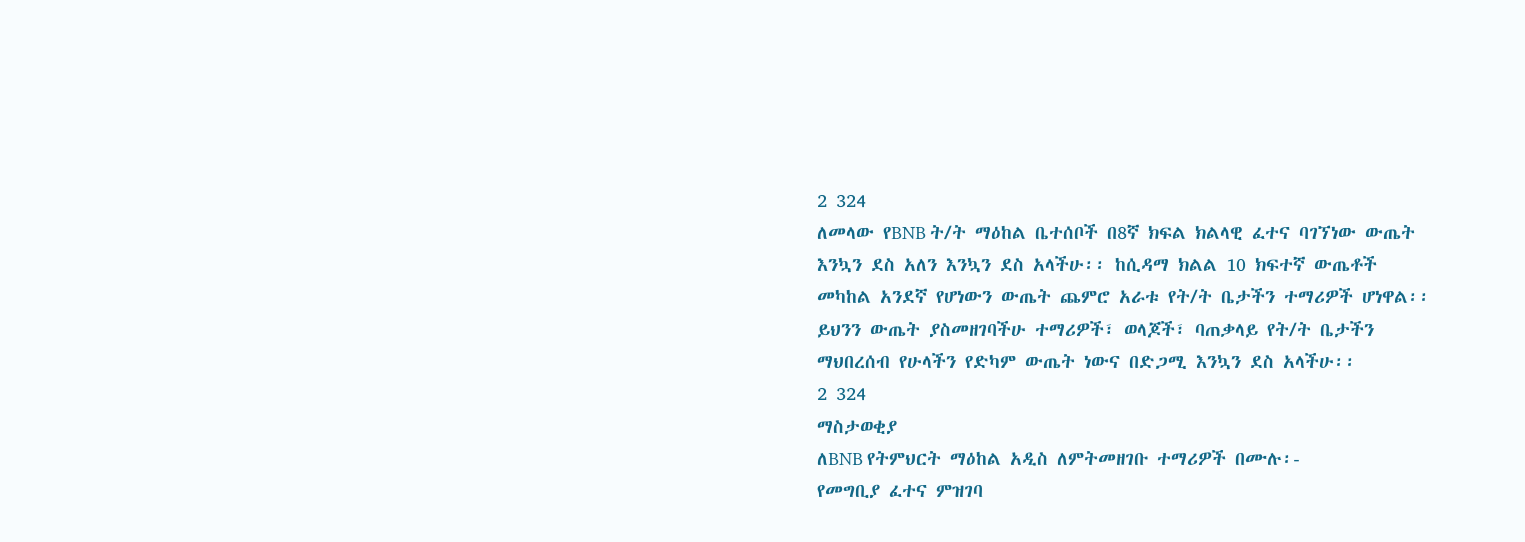2 324
ለመላው የBNB ት/ት ማዕከል ቤተሰቦች በ8ኛ ክፍል ክልላዊ ፈተና ባገኘነው ውጤት እንኳን ደስ አለን እንኳን ደስ አላችሁ፡፡ ከሲዳማ ክልል 10 ክፍተኛ ውጤቶች መካከል አንደኛ የሆነውን ውጤት ጨምሮ አራቱ የት/ት ቤታችን ተማሪዎች ሆነዋል፡፡ ይህንን ውጤት ያስመዘገባችሁ ተማሪዎች፣ ወላጆች፣ ባጠቃላይ የት/ት ቤታችን ማህበረሰብ የሁላችን የድካም ውጤት ነውና በድጋሚ እንኳን ደስ አላችሁ፡፡
2 324
ማስታወቂያ
ለBNB የትምህርት ማዕከል አዲስ ለምትመዘገቡ ተማሪዎች በሙሉ፡-
የመግቢያ ፈተና ምዝገባ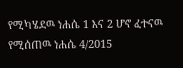የሚካሄደዉ ነሐሴ 1 እና 2 ሆኖ ፈተናዉ የሚሰጠዉ ነሐሴ 4/2015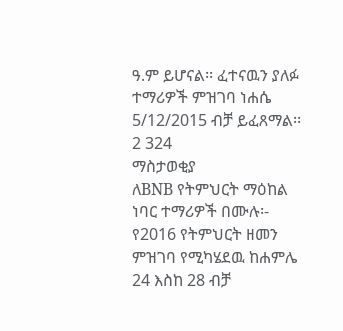ዓ.ም ይሆናል፡፡ ፈተናዉን ያለፉ ተማሪዎች ምዝገባ ነሐሴ 5/12/2015 ብቻ ይፈጸማል፡፡
2 324
ማስታወቂያ
ለBNB የትምህርት ማዕከል ነባር ተማሪዎች በሙሉ፡-
የ2016 የትምህርት ዘመን ምዝገባ የሚካሄደዉ ከሐምሌ 24 እስከ 28 ብቻ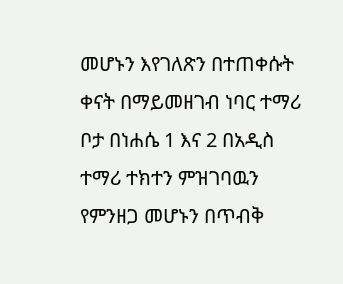መሆኑን እየገለጽን በተጠቀሱት ቀናት በማይመዘገብ ነባር ተማሪ ቦታ በነሐሴ 1 እና 2 በአዲስ ተማሪ ተክተን ምዝገባዉን የምንዘጋ መሆኑን በጥብቅ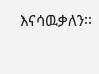እናሳዉቃለን፡፡